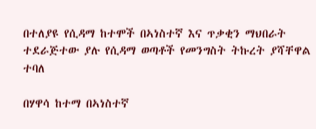በተለያዩ የሲዳማ ከተሞች በኣነስተኛ እና ጥቃቂን ማህበራት ተደራጅተው ያሉ የሲዳማ ወጣቶች የመንግስት ትኩረት ያሻቸዋል ተባለ

በሃዋሳ ከተማ በኣነስተኛ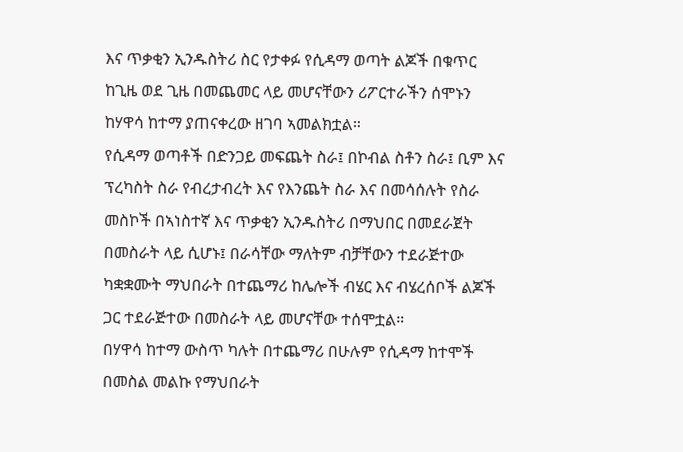እና ጥቃቂን ኢንዱስትሪ ስር የታቀፉ የሲዳማ ወጣት ልጆች በቁጥር ከጊዜ ወደ ጊዜ በመጨመር ላይ መሆናቸውን ሪፖርተራችን ሰሞኑን ከሃዋሳ ከተማ ያጠናቀረው ዘገባ ኣመልክቷል።
የሲዳማ ወጣቶች በድንጋይ መፍጨት ስራ፤ በኮብል ስቶን ስራ፤ ቢም እና ፕረካስት ስራ የብረታብረት እና የእንጨት ስራ እና በመሳሰሉት የስራ መስኮች በኣነስተኛ እና ጥቃቂን ኢንዱስትሪ በማህበር በመደራጀት በመስራት ላይ ሲሆኑ፤ በራሳቸው ማለትም ብቻቸውን ተደራጅተው ካቋቋሙት ማህበራት በተጨማሪ ከሌሎች ብሄር እና ብሄረሰቦች ልጆች ጋር ተደራጅተው በመስራት ላይ መሆናቸው ተሰሞቷል።
በሃዋሳ ከተማ ውስጥ ካሉት በተጨማሪ በሁሉም የሲዳማ ከተሞች በመስል መልኩ የማህበራት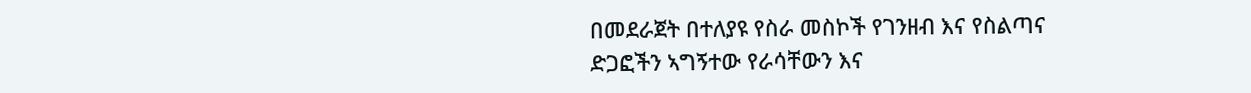በመደራጀት በተለያዩ የስራ መስኮች የገንዘብ እና የስልጣና ድጋፎችን ኣግኝተው የራሳቸውን እና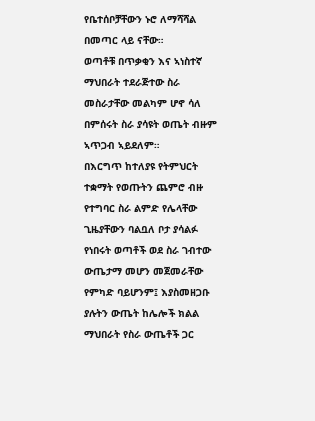የቤተሰቦቻቸውን ኑሮ ለማሻሻል በመጣር ላይ ናቸው።
ወጣቶቹ በጥቃቂን እና ኣነስተኛ ማህበራት ተደራጅተው ስራ መስራታቸው መልካም ሆኖ ሳለ በምሰሩት ስራ ያሳዩት ወጤት ብዙም ኣጥጋብ ኣይደለም።
በእርግጥ ከተለያዩ የትምህርት ተቋማት የወጡትን ጨምሮ ብዙ የተግባር ስራ ልምድ የሌላቸው ጊዜያቸውን ባልቧለ ቦታ ያሳልፉ የነበሩት ወጣቶች ወደ ስራ ገብተው ውጤታማ መሆን መጀመራቸው የምካድ ባይሆንም፤ እያስመዘጋቡ ያሉትን ውጤት ከሌሎች ክልል ማህበራት የስራ ውጤቶች ጋር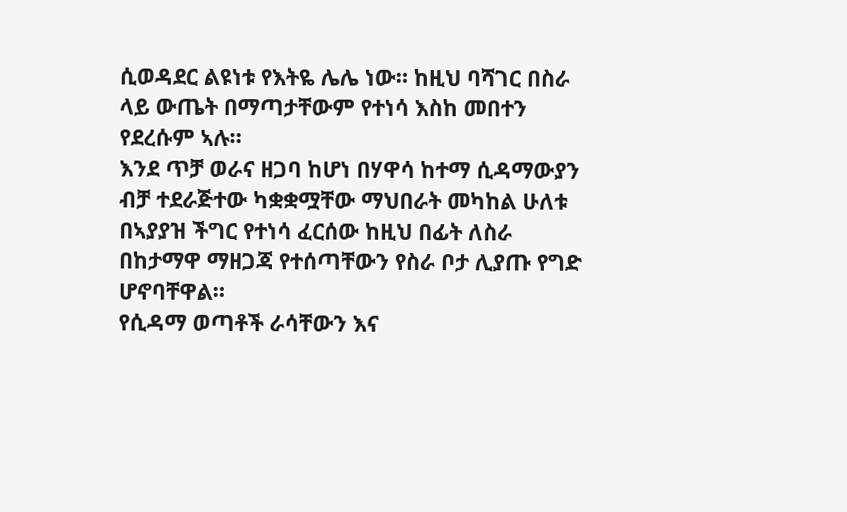ሲወዳደር ልዩነቱ የእትዬ ሌሌ ነው። ከዚህ ባሻገር በስራ ላይ ውጤት በማጣታቸውም የተነሳ እስከ መበተን የደረሱም ኣሉ።
እንደ ጥቻ ወራና ዘጋባ ከሆነ በሃዋሳ ከተማ ሲዳማውያን ብቻ ተደራጅተው ካቋቋሟቸው ማህበራት መካከል ሁለቱ በኣያያዝ ችግር የተነሳ ፈርሰው ከዚህ በፊት ለስራ በከታማዋ ማዘጋጃ የተሰጣቸውን የስራ ቦታ ሊያጡ የግድ ሆኖባቸዋል።
የሲዳማ ወጣቶች ራሳቸውን እና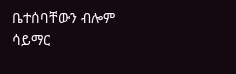ቤተሰባቸውን ብሎም ሳይማር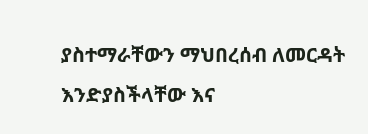ያስተማራቸውን ማህበረሰብ ለመርዳት እንድያስችላቸው እና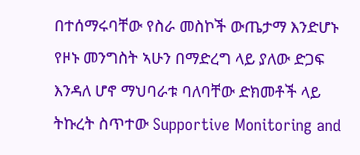በተሰማሩባቸው የስራ መስኮች ውጤታማ እንድሆኑ የዞኑ መንግስት ኣሁን በማድረግ ላይ ያለው ድጋፍ እንዳለ ሆኖ ማህባራቱ ባለባቸው ድክመቶች ላይ ትኩረት ስጥተው Supportive Monitoring and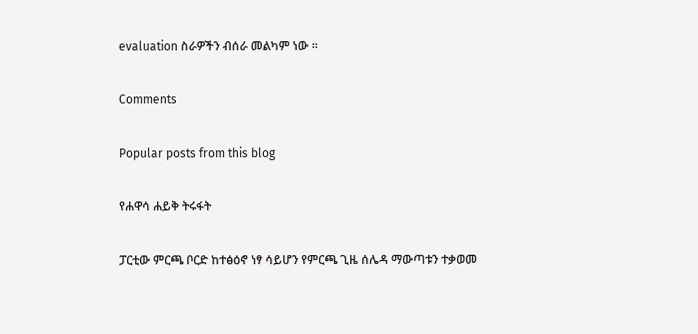evaluation ስራዎችን ብሰራ መልካም ነው ።

Comments

Popular posts from this blog

የሐዋሳ ሐይቅ ትሩፋት

ፓርቲው ምርጫ ቦርድ ከተፅዕኖ ነፃ ሳይሆን የምርጫ ጊዜ ሰሌዳ ማውጣቱን ተቃወመ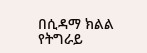በሲዳማ ክልል የትግራይ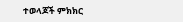ተወላጆች ምክክር